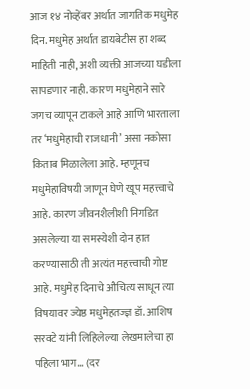आज १४ नोव्हेंबर अर्थात जागतिक मधुमेह दिन. मधुमेह अर्थात डायबेटीस हा शब्द माहिती नाही, अशी व्यक्ती आजच्या घडीला सापडणार नाही. कारण मधुमेहाने सारे जगच व्यापून टाकले आहे आणि भारताला तर ‘मधुमेहाची राजधानी’ असा नकोसा किताब मिळालेला आहे. म्हणूनच मधुमेहाविषयी जाणून घेणे खूप महत्त्वाचे आहे. कारण जीवनशैलीशी निगडित असलेल्या या समस्येशी दोन हात करण्यासाठी ती अत्यंत महत्त्वाची गोष्ट आहे. मधुमेह दिनाचे औचित्य साधून त्या विषयावर ज्येष्ठ मधुमेहतज्ज्ञ डॉ. आशिष सरवटे यांनी लिहिलेल्या लेखमालेचा हा पहिला भाग… (दर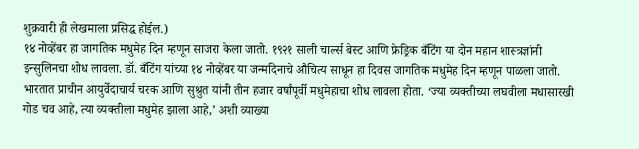शुक्रवारी ही लेखमाला प्रसिद्ध होईल.)
१४ नोव्हेंबर हा जागतिक मधुमेह दिन म्हणून साजरा केला जातो. १९२१ साली चार्ल्स बेस्ट आणि फ्रेड्रिक बँटिंग या दोन महान शास्त्रज्ञांनी इन्सुलिनचा शोध लावला. डॉ. बँटिंग यांच्या १४ नोव्हेंबर या जन्मदिनाचे औचित्य साधून हा दिवस जागतिक मधुमेह दिन म्हणून पाळला जातो. भारतात प्राचीन आयुर्वेदाचार्य चरक आणि सुश्रुत यांनी तीन हजार वर्षांपूर्वी मधुमेहाचा शोध लावला होता. ‘ज्या व्यक्तीच्या लघवीला मधासारखी गोड चव आहे, त्या व्यक्तीला मधुमेह झाला आहे,’ अशी व्याख्या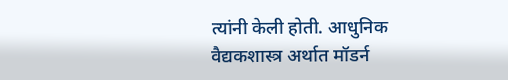त्यांनी केली होती. आधुनिक वैद्यकशास्त्र अर्थात मॉडर्न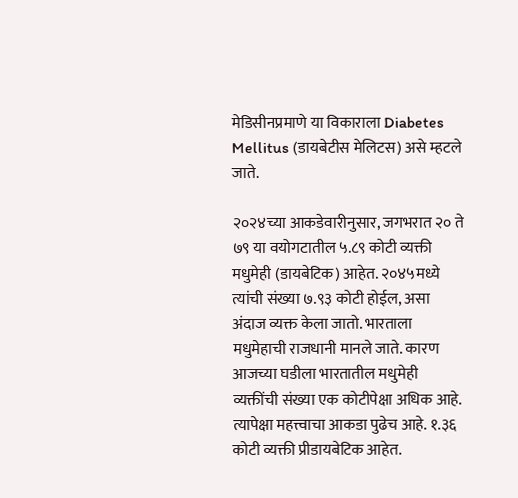मेडिसीनप्रमाणे या विकाराला Diabetes Mellitus (डायबेटीस मेलिटस) असे म्हटले जाते.

२०२४च्या आकडेवारीनुसार, जगभरात २० ते ७९ या वयोगटातील ५.८९ कोटी व्यक्ती मधुमेही (डायबेटिक) आहेत. २०४५मध्ये त्यांची संख्या ७.९३ कोटी होईल, असा अंदाज व्यक्त केला जातो. भारताला मधुमेहाची राजधानी मानले जाते. कारण आजच्या घडीला भारतातील मधुमेही व्यक्तींची संख्या एक कोटीपेक्षा अधिक आहे. त्यापेक्षा महत्त्वाचा आकडा पुढेच आहे. १.३६ कोटी व्यक्ती प्रीडायबेटिक आहेत.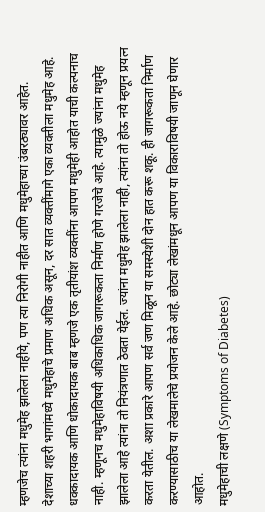म्हणजेच त्यांना मधुमेह झालेला नाहीये, पण त्या निरोगी नाहीत आणि मधुमेहाच्या उंबरठ्यावर आहेत. देशाच्या शहरी भागांमध्ये मधुमेहाचे प्रमाण अधिक असून, दर सात व्यक्तींमागे एका व्यक्तीला मधुमेह आहे. धक्कादायक आणि धोकादायक बाब म्हणजे एक तृतीयांश व्यक्तींना आपण मधुमेही आहोत याची कल्पनाच नाही. म्हणूनच मधुमेहाविषयी अधिकाधिक जागरूकता निर्माण होणे गरजेचे आहे. त्यामुळे ज्यांना मधुमेह झालेला आहे त्यांना तो नियंत्रणात ठेवता येईल. ज्यांना मधुमेह झालेला नाही, त्यांना तो होऊ नये म्हणून प्रयत्न करता येतील. अशा प्रकारे आपण सर्व जण मिळून या समस्येशी दोन हात करू शकू. ही जागरूकता निर्माण करण्यासाठीच या लेखमालेचे प्रयोजन केले आहे. छोट्या लेखांमधून आपण या विकाराविषयी जाणून घेणार आहोत.
मधुमेहाची लक्षणे (Symptoms of Diabetes)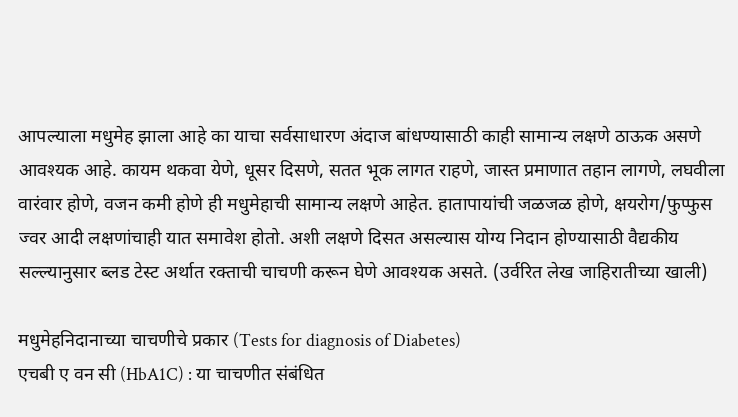आपल्याला मधुमेह झाला आहे का याचा सर्वसाधारण अंदाज बांधण्यासाठी काही सामान्य लक्षणे ठाऊक असणे आवश्यक आहे. कायम थकवा येणे, धूसर दिसणे, सतत भूक लागत राहणे, जास्त प्रमाणात तहान लागणे, लघवीला वारंवार होणे, वजन कमी होणे ही मधुमेहाची सामान्य लक्षणे आहेत. हातापायांची जळजळ होणे, क्षयरोग/फुप्फुस ज्वर आदी लक्षणांचाही यात समावेश होतो. अशी लक्षणे दिसत असल्यास योग्य निदान होण्यासाठी वैद्यकीय सल्ल्यानुसार ब्लड टेस्ट अर्थात रक्ताची चाचणी करून घेणे आवश्यक असते. (उर्वरित लेख जाहिरातीच्या खाली)

मधुमेहनिदानाच्या चाचणीचे प्रकार (Tests for diagnosis of Diabetes)
एचबी ए वन सी (HbA1C) : या चाचणीत संबंधित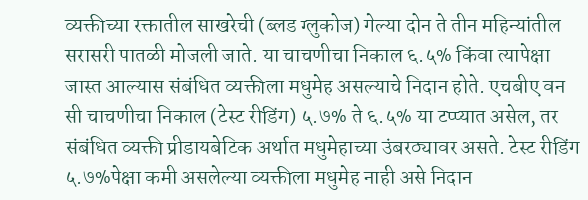व्यक्तीच्या रक्तातील साखरेची (ब्लड ग्लुकोज) गेल्या दोन ते तीन महिन्यांतील सरासरी पातळी मोजली जाते. या चाचणीचा निकाल ६.५% किंवा त्यापेक्षा जास्त आल्यास संबंधित व्यक्तीला मधुमेह असल्याचे निदान होते. एचबीए वन सी चाचणीचा निकाल (टेस्ट रीडिंग) ५.७% ते ६.५% या टप्प्यात असेल, तर संबंधित व्यक्ती प्रीडायबेटिक अर्थात मधुमेहाच्या उंबरठ्यावर असते. टेस्ट रीडिंग ५.७%पेक्षा कमी असलेल्या व्यक्तीला मधुमेह नाही असे निदान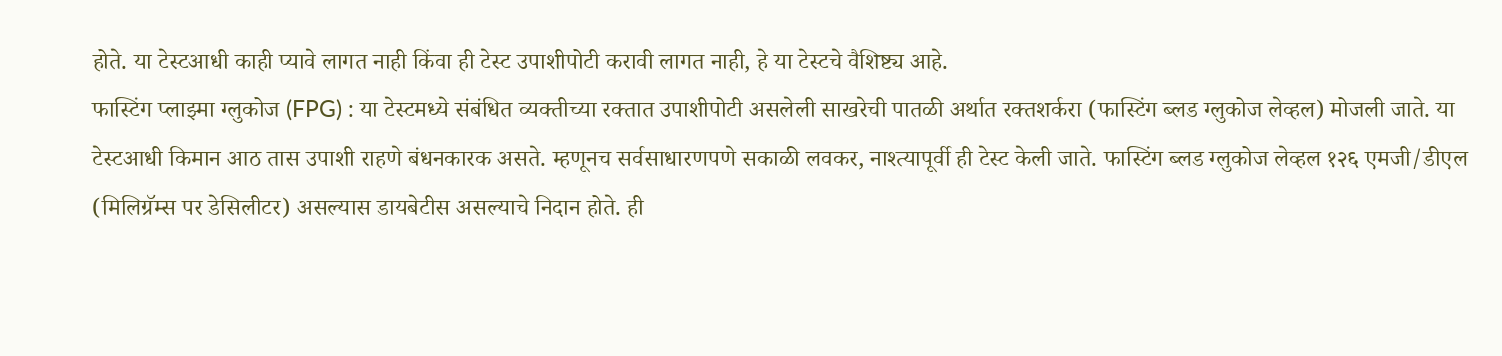होते. या टेस्टआधी काही प्यावे लागत नाही किंवा ही टेस्ट उपाशीपोटी करावी लागत नाही, हे या टेस्टचे वैशिष्ट्य आहे.
फास्टिंग प्लाझ्मा ग्लुकोज (FPG) : या टेस्टमध्ये संबंधित व्यक्तीच्या रक्तात उपाशीपोटी असलेली साखरेची पातळी अर्थात रक्तशर्करा (फास्टिंग ब्लड ग्लुकोज लेव्हल) मोजली जाते. या टेस्टआधी किमान आठ तास उपाशी राहणे बंधनकारक असते. म्हणूनच सर्वसाधारणपणे सकाळी लवकर, नाश्त्यापूर्वी ही टेस्ट केली जाते. फास्टिंग ब्लड ग्लुकोज लेव्हल १२६ एमजी/डीएल (मिलिग्रॅम्स पर डेसिलीटर) असल्यास डायबेटीस असल्याचे निदान होते. ही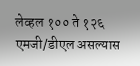लेव्हल १०० ते १२६ एमजी/डीएल असल्यास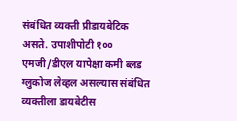संबंधित व्यक्ती प्रीडायबेटिक असते. उपाशीपोटी १०० एमजी/डीएल यापेक्षा कमी ब्लड ग्लुकोज लेव्हल असल्यास संबंधित व्यक्तीला डायबेटीस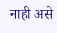नाही असे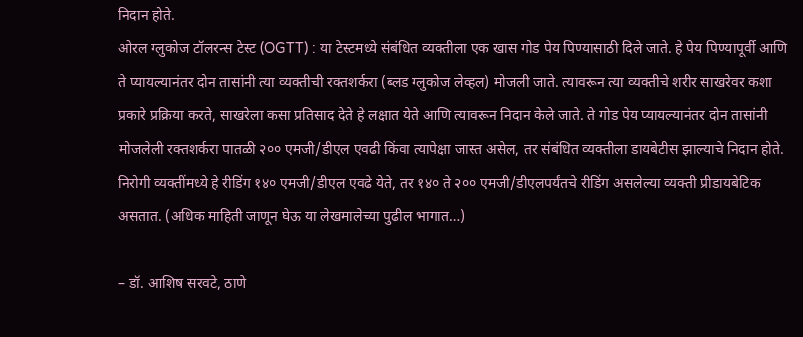निदान होते.
ओरल ग्लुकोज टॉलरन्स टेस्ट (OGTT) : या टेस्टमध्ये संबंधित व्यक्तीला एक खास गोड पेय पिण्यासाठी दिले जाते. हे पेय पिण्यापूर्वी आणि ते प्यायल्यानंतर दोन तासांनी त्या व्यक्तीची रक्तशर्करा (ब्लड ग्लुकोज लेव्हल) मोजली जाते. त्यावरून त्या व्यक्तीचे शरीर साखरेवर कशा प्रकारे प्रक्रिया करते, साखरेला कसा प्रतिसाद देते हे लक्षात येते आणि त्यावरून निदान केले जाते. ते गोड पेय प्यायल्यानंतर दोन तासांनी मोजलेली रक्तशर्करा पातळी २०० एमजी/डीएल एवढी किंवा त्यापेक्षा जास्त असेल, तर संबंधित व्यक्तीला डायबेटीस झाल्याचे निदान होते. निरोगी व्यक्तींमध्ये हे रीडिंग १४० एमजी/डीएल एवढे येते, तर १४० ते २०० एमजी/डीएलपर्यंतचे रीडिंग असलेल्या व्यक्ती प्रीडायबेटिक असतात. (अधिक माहिती जाणून घेऊ या लेखमालेच्या पुढील भागात…)

– डॉ. आशिष सरवटे, ठाणे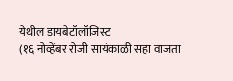येथील डायबेटॉलॉजिस्ट
(१६ नोव्हेंबर रोजी सायंकाळी सहा वाजता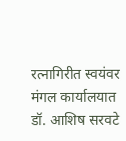रत्नागिरीत स्वयंवर मंगल कार्यालयात डॉ. आशिष सरवटे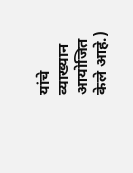यांचे व्याख्यान आयोजित केले आहे.)